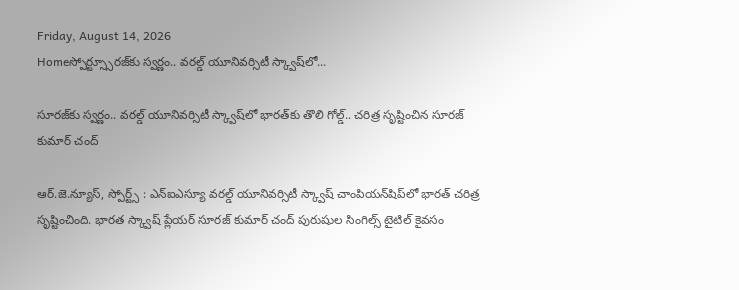Friday, August 14, 2026
Homeస్పోర్ట్స్సూరజ్‌కు స్వర్ణం.. వరల్డ్ యూనివర్సిటీ స్క్వాష్‌లో...

సూరజ్‌కు స్వర్ణం.. వరల్డ్ యూనివర్సిటీ స్క్వాష్‌లో భారత్‌కు తొలి గోల్డ్.. చరిత్ర సృష్టించిన సూరజ్ కుమార్ చంద్

ఆర్.జె.న్యూస్, స్పోర్ట్స్ : ఎన్ఐఎస్యూ వరల్డ్ యూనివర్సిటీ స్క్వాష్ చాంపియన్‌షిప్‌లో భారత్ చరిత్ర సృష్టించింది. భారత స్క్వాష్ ప్లేయర్ సూరజ్ కుమార్ చంద్ పురుషుల సింగిల్స్ టైటిల్ కైవసం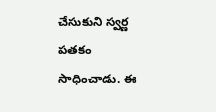చేసుకుని స్వర్ణ పతకం సాధించాడు. ఈ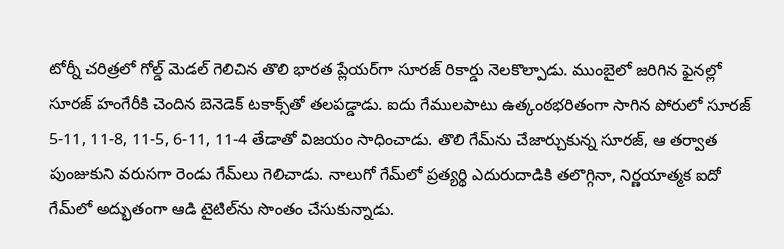టోర్నీ చరిత్రలో గోల్డ్ మెడల్ గెలిచిన తొలి భారత ప్లేయర్‌గా సూరజ్ రికార్డు నెలకొల్పాడు. ముంబైలో జరిగిన ఫైనల్లో సూరజ్ హంగేరీకి చెందిన బెనెడెక్ టకాక్స్‌తో తలపడ్డాడు. ఐదు గేములపాటు ఉత్కంఠభరితంగా సాగిన పోరులో సూరజ్ 5-11, 11-8, 11-5, 6-11, 11-4 తేడాతో విజయం సాధించాడు. తొలి గేమ్‌ను చేజార్చుకున్న సూరజ్, ఆ తర్వాత పుంజుకుని వరుసగా రెండు గేమ్‌లు గెలిచాడు. నాలుగో గేమ్‌లో ప్రత్యర్థి ఎదురుదాడికి తలొగ్గినా, నిర్ణయాత్మక ఐదో గేమ్‌లో అద్భుతంగా ఆడి టైటిల్‌ను సొంతం చేసుకున్నాడు.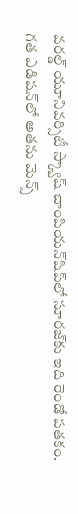వరల్డ్ యూనివర్సిటీ స్క్వాష్ చాంపియన్‌షిప్‌లో సూరజ్‌కు ఇది రెండో పతకం. గత ఎడిషన్‌లో అతను మెన్స్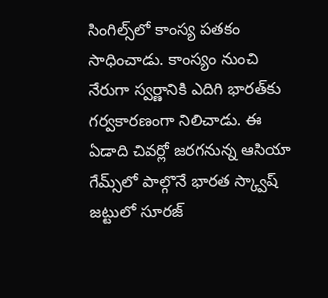సింగిల్స్‌లో కాంస్య పతకం సాధించాడు. కాంస్యం నుంచి నేరుగా స్వర్ణానికి ఎదిగి భారత్‌కు గర్వకారణంగా నిలిచాడు. ఈ ఏడాది చివర్లో జరగనున్న ఆసియా గేమ్స్‌లో పాల్గొనే భారత స్క్వాష్ జట్టులో సూరజ్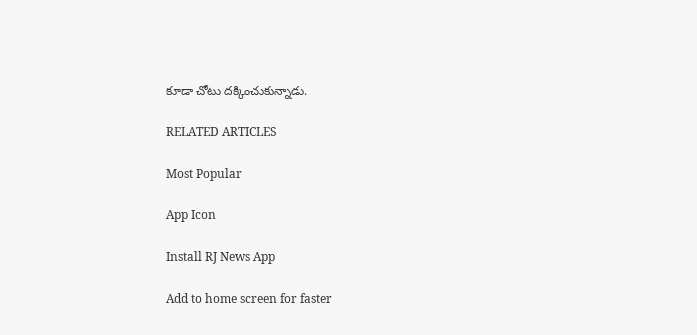కూడా చోటు దక్కించుకున్నాడు.

RELATED ARTICLES

Most Popular

App Icon

Install RJ News App

Add to home screen for faster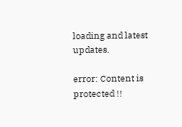loading and latest updates.

error: Content is protected !!